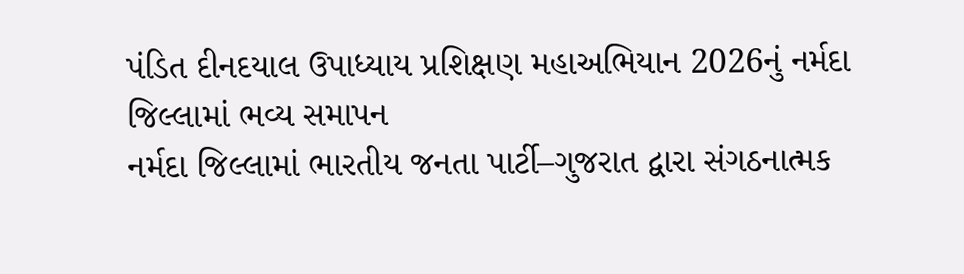પંડિત દીનદયાલ ઉપાધ્યાય પ્રશિક્ષણ મહાઅભિયાન 2026નું નર્મદા જિલ્લામાં ભવ્ય સમાપન
નર્મદા જિલ્લામાં ભારતીય જનતા પાર્ટી–ગુજરાત દ્વારા સંગઠનાત્મક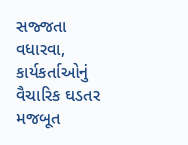સજ્જતા વધારવા, કાર્યકર્તાઓનું વૈચારિક ઘડતર મજબૂત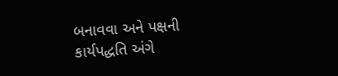બનાવવા અને પક્ષની કાર્યપદ્ધતિ અંગે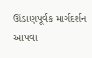ઊંડાણપૂર્વક માર્ગદર્શન આપવા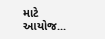માટે આયોજ...